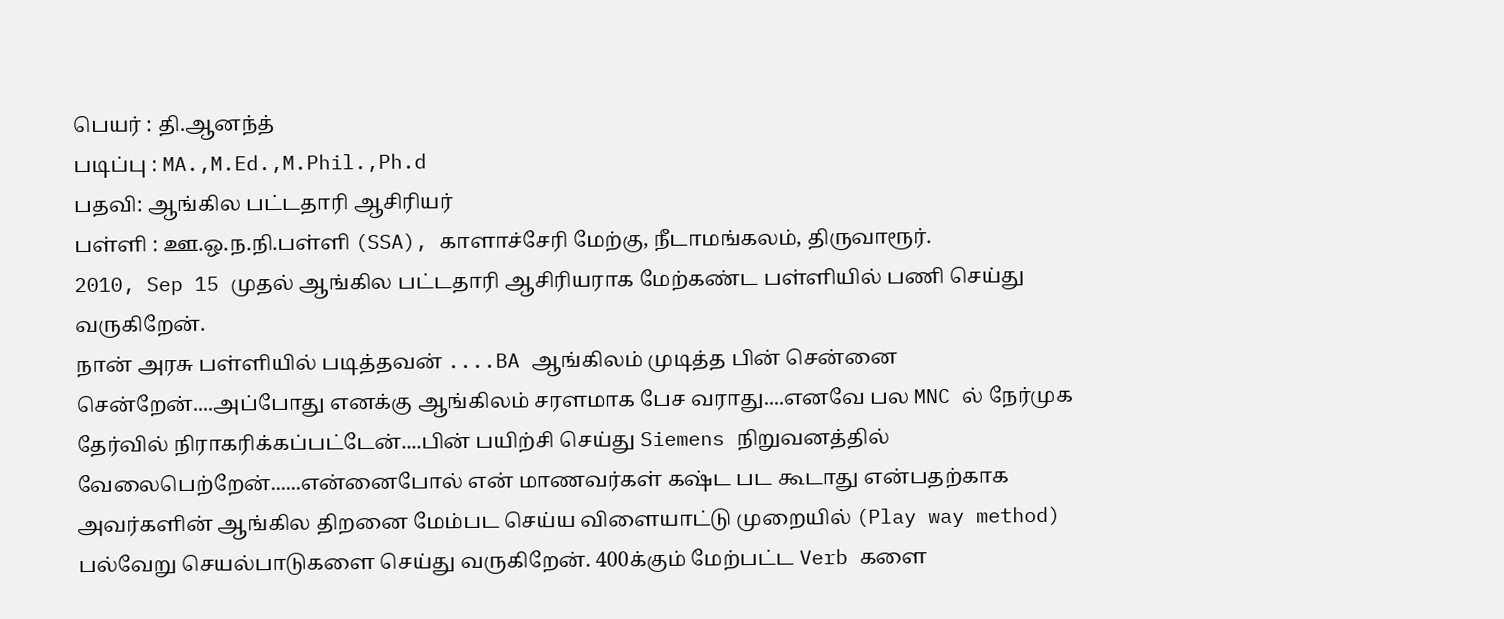பெயர் : தி.ஆனந்த்
படிப்பு : MA.,M.Ed.,M.Phil.,Ph.d
பதவி: ஆங்கில பட்டதாரி ஆசிரியர்
பள்ளி : ஊ.ஒ.ந.நி.பள்ளி (SSA), காளாச்சேரி மேற்கு, நீடாமங்கலம், திருவாரூர்.
2010, Sep 15 முதல் ஆங்கில பட்டதாரி ஆசிரியராக மேற்கண்ட பள்ளியில் பணி செய்து வருகிறேன்.
நான் அரசு பள்ளியில் படித்தவன் ....BA ஆங்கிலம் முடித்த பின் சென்னை சென்றேன்....அப்போது எனக்கு ஆங்கிலம் சரளமாக பேச வராது....எனவே பல MNC ல் நேர்முக தேர்வில் நிராகரிக்கப்பட்டேன்....பின் பயிற்சி செய்து Siemens நிறுவனத்தில் வேலைபெற்றேன்......என்னைபோல் என் மாணவர்கள் கஷ்ட பட கூடாது என்பதற்காக அவர்களின் ஆங்கில திறனை மேம்பட செய்ய விளையாட்டு முறையில் (Play way method) பல்வேறு செயல்பாடுகளை செய்து வருகிறேன். 400க்கும் மேற்பட்ட Verb களை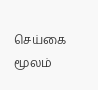செய்கை மூலம்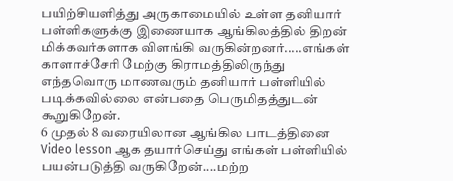பயிற்சியளித்து அருகாமையில் உள்ள தனியார் பள்ளிகளுக்கு இணையாக ஆங்கிலத்தில் திறன் மிக்கவர்களாக விளங்கி வருகின்றனர்.....எங்கள் காளாச்சேரி மேற்கு கிராமத்திலிருந்து எந்தவொரு மாணவரும் தனியார் பள்ளியில் படிக்கவில்லை என்பதை பெருமிதத்துடன் கூறுகிறேன்.
6 முதல் 8 வரையிலான ஆங்கில பாடத்தினை Video lesson ஆக தயார்செய்து எங்கள் பள்ளியில் பயன்படுத்தி வருகிறேன்....மற்ற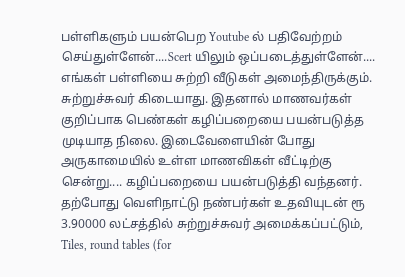பள்ளிகளும் பயன்பெற Youtube ல் பதிவேற்றம் செய்துள்ளேன்....Scert யிலும் ஒப்படைத்துள்ளேன்....
எங்கள் பள்ளியை சுற்றி வீடுகள் அமைந்திருக்கும். சுற்றுச்சுவர் கிடையாது. இதனால் மாணவர்கள் குறிப்பாக பெண்கள் கழிப்பறையை பயன்படுத்த முடியாத நிலை. இடைவேளையின் போது அருகாமையில் உள்ள மாணவிகள் வீட்டிற்கு சென்று.... கழிப்பறையை பயன்படுத்தி வந்தனர். தற்போது வெளிநாட்டு நண்பர்கள் உதவியுடன் ரூ 3.90000 லட்சத்தில் சுற்றுச்சுவர் அமைக்கப்பட்டும், Tiles, round tables (for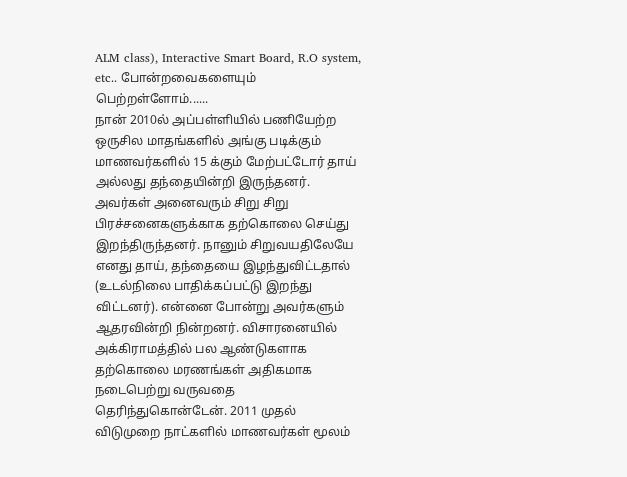ALM class), Interactive Smart Board, R.O system, etc.. போன்றவைகளையும் பெற்றள்ளோம்......
நான் 2010ல் அப்பள்ளியில் பணியேற்ற ஒருசில மாதங்களில் அங்கு படிக்கும் மாணவர்களில் 15 க்கும் மேற்பட்டோர் தாய் அல்லது தந்தையின்றி இருந்தனர். அவர்கள் அனைவரும் சிறு சிறு பிரச்சனைகளுக்காக தற்கொலை செய்து இறந்திருந்தனர். நானும் சிறுவயதிலேயே எனது தாய், தந்தையை இழந்துவிட்டதால் (உடல்நிலை பாதிக்கப்பட்டு இறந்து விட்டனர்). என்னை போன்று அவர்களும் ஆதரவின்றி நின்றனர். விசாரனையில் அக்கிராமத்தில் பல ஆண்டுகளாக தற்கொலை மரணங்கள் அதிகமாக நடைபெற்று வருவதை தெரிந்துகொன்டேன். 2011 முதல் விடுமுறை நாட்களில் மாணவர்கள் மூலம்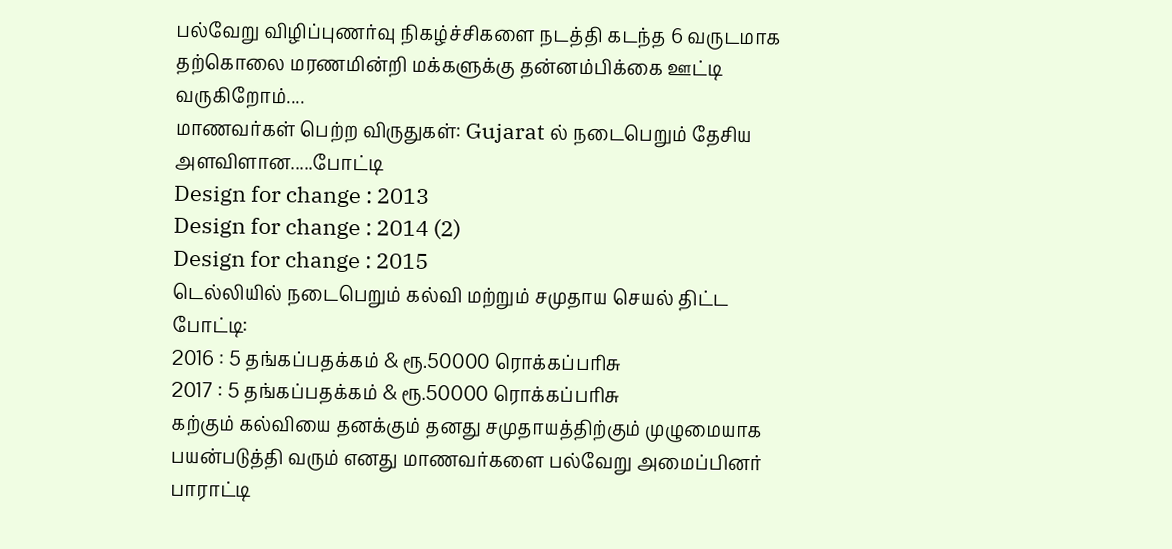பல்வேறு விழிப்புணர்வு நிகழ்ச்சிகளை நடத்தி கடந்த 6 வருடமாக தற்கொலை மரணமின்றி மக்களுக்கு தன்னம்பிக்கை ஊட்டி வருகிறோம்....
மாணவர்கள் பெற்ற விருதுகள்: Gujarat ல் நடைபெறும் தேசிய அளவிளான.....போட்டி
Design for change : 2013
Design for change : 2014 (2)
Design for change : 2015
டெல்லியில் நடைபெறும் கல்வி மற்றும் சமுதாய செயல் திட்ட போட்டி:
2016 : 5 தங்கப்பதக்கம் & ரூ.50000 ரொக்கப்பரிசு
2017 : 5 தங்கப்பதக்கம் & ரூ.50000 ரொக்கப்பரிசு
கற்கும் கல்வியை தனக்கும் தனது சமுதாயத்திற்கும் முழுமையாக பயன்படுத்தி வரும் எனது மாணவர்களை பல்வேறு அமைப்பினர் பாராட்டி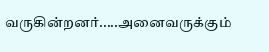வருகின்றனர்.....அனைவருக்கும்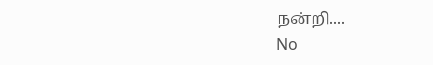நன்றி....
No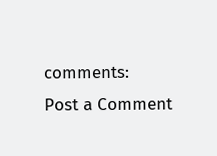comments:
Post a Comment